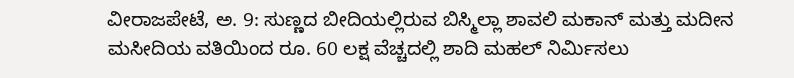ವೀರಾಜಪೇಟೆ, ಅ. 9: ಸುಣ್ಣದ ಬೀದಿಯಲ್ಲಿರುವ ಬಿಸ್ಮಿಲ್ಲಾ ಶಾವಲಿ ಮಕಾನ್ ಮತ್ತು ಮದೀನ ಮಸೀದಿಯ ವತಿಯಿಂದ ರೂ. 60 ಲಕ್ಷ ವೆಚ್ಚದಲ್ಲಿ ಶಾದಿ ಮಹಲ್ ನಿರ್ಮಿಸಲು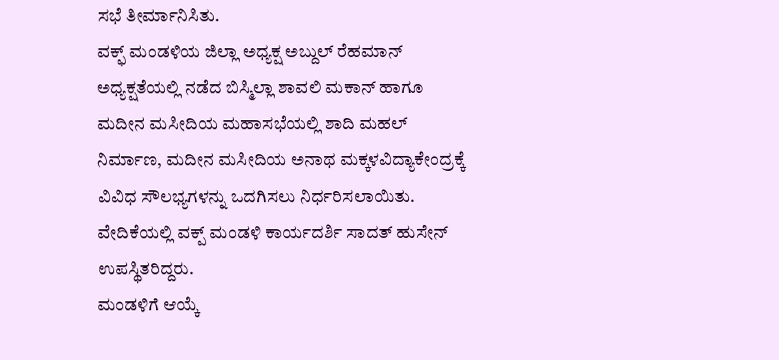ಸಭೆ ತೀರ್ಮಾನಿಸಿತು.
ವಕ್ಫ್ ಮಂಡಳಿಯ ಜಿಲ್ಲಾ ಅಧ್ಯಕ್ಷ ಅಬ್ದುಲ್ ರೆಹಮಾನ್ ಅಧ್ಯಕ್ಷತೆಯಲ್ಲಿ ನಡೆದ ಬಿಸ್ಮಿಲ್ಲಾ ಶಾವಲಿ ಮಕಾನ್ ಹಾಗೂ ಮದೀನ ಮಸೀದಿಯ ಮಹಾಸಭೆಯಲ್ಲಿ ಶಾದಿ ಮಹಲ್ ನಿರ್ಮಾಣ, ಮದೀನ ಮಸೀದಿಯ ಅನಾಥ ಮಕ್ಕಳವಿದ್ಯಾಕೇಂದ್ರಕ್ಕೆ ವಿವಿಧ ಸೌಲಭ್ಯಗಳನ್ನು ಒದಗಿಸಲು ನಿರ್ಧರಿಸಲಾಯಿತು.
ವೇದಿಕೆಯಲ್ಲಿ ವಕ್ಪ್ ಮಂಡಳಿ ಕಾರ್ಯದರ್ಶಿ ಸಾದತ್ ಹುಸೇನ್ ಉಪಸ್ಥಿತರಿದ್ದರು.
ಮಂಡಳಿಗೆ ಆಯ್ಕೆ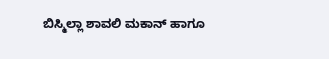ಬಿಸ್ಮಿಲ್ಲಾ ಶಾವಲಿ ಮಕಾನ್ ಹಾಗೂ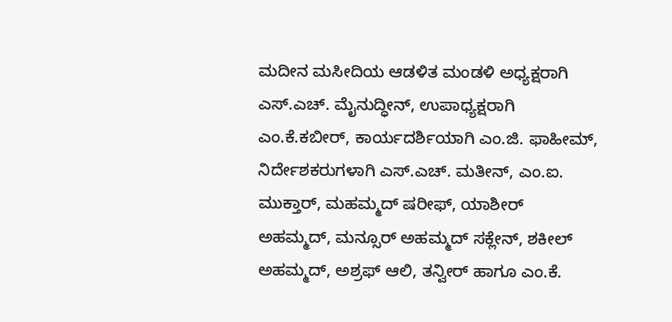ಮದೀನ ಮಸೀದಿಯ ಆಡಳಿತ ಮಂಡಳಿ ಅಧ್ಯಕ್ಷರಾಗಿ ಎಸ್.ಎಚ್. ಮೈನುದ್ಧೀನ್, ಉಪಾಧ್ಯಕ್ಷರಾಗಿ ಎಂ.ಕೆ.ಕಬೀರ್, ಕಾರ್ಯದರ್ಶಿಯಾಗಿ ಎಂ.ಜಿ. ಫಾಹೀಮ್, ನಿರ್ದೇಶಕರುಗಳಾಗಿ ಎಸ್.ಎಚ್. ಮತೀನ್, ಎಂ.ಐ. ಮುಕ್ತಾರ್, ಮಹಮ್ಮದ್ ಷರೀಫ್, ಯಾಶೀರ್ ಅಹಮ್ಮದ್, ಮನ್ಸೂರ್ ಅಹಮ್ಮದ್ ಸಕ್ಲೇನ್, ಶಕೀಲ್ ಅಹಮ್ಮದ್, ಅಶ್ರಫ್ ಆಲಿ, ತನ್ವೀರ್ ಹಾಗೂ ಎಂ.ಕೆ.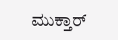ಮುಕ್ತಾರ್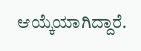ಆಯ್ಕೆಯಾಗಿದ್ದಾರೆ.